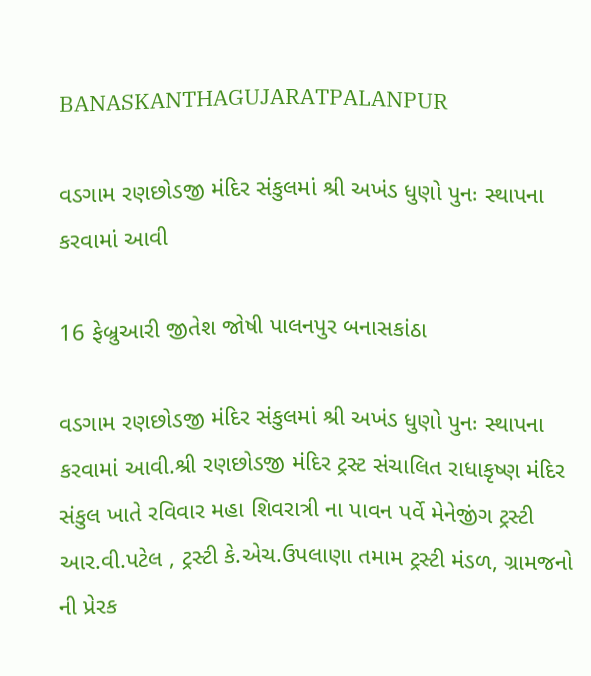BANASKANTHAGUJARATPALANPUR

વડગામ રણછોડજી મંદિર સંકુલમાં શ્રી અખંડ ધુણો પુનઃ સ્થાપના કરવામાં આવી

16 ફેબ્રુઆરી જીતેશ જોષી પાલનપુર બનાસકાંઠા

વડગામ રણછોડજી મંદિર સંકુલમાં શ્રી અખંડ ધુણો પુનઃ સ્થાપના કરવામાં આવી.શ્રી રણછોડજી મંદિર ટ્રસ્ટ સંચાલિત રાધાકૃષ્ણ મંદિર સંકુલ ખાતે રવિવાર મહા શિવરાત્રી ના પાવન પર્વે મેનેજીંગ ટ્રસ્ટી આર.વી.પટેલ , ટ્રસ્ટી કે.એચ.ઉપલાણા તમામ ટ્રસ્ટી મંડળ, ગ્રામજનો ની પ્રેરક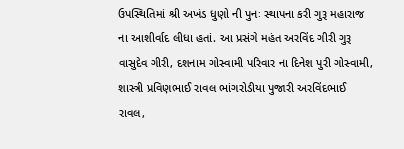ઉપસ્થિતિમાં શ્રી અખંડ ધુણો ની પુનઃ સ્થાપના કરી ગુરૂ મહારાજ ના આશીર્વાદ લીધા હતાં. આ પ્રસંગે મહંત અરવિંદ ગીરી ગુરૂ વાસુદેવ ગીરી, દશનામ ગોસ્વામી પરિવાર ના દિનેશ પુરી ગોસ્વામી, શાસ્ત્રી પ્રવિણભાઈ રાવલ ભાંગરોડીયા પુજારી અરવિંદભાઈ રાવલ,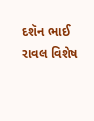દશૅન ભાઈ રાવલ વિશેષ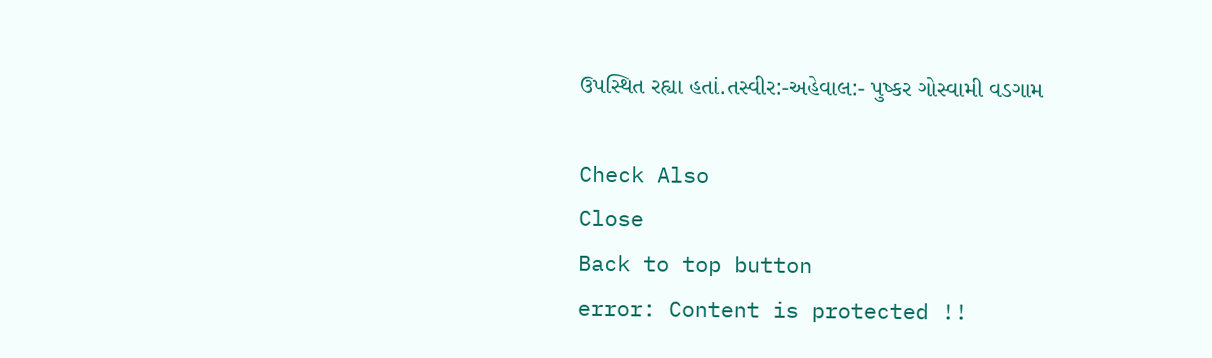ઉપસ્થિત રહ્યા હતાં.તસ્વીર:-અહેવાલ:- પુષ્કર ગોસ્વામી વડગામ

Check Also
Close
Back to top button
error: Content is protected !!